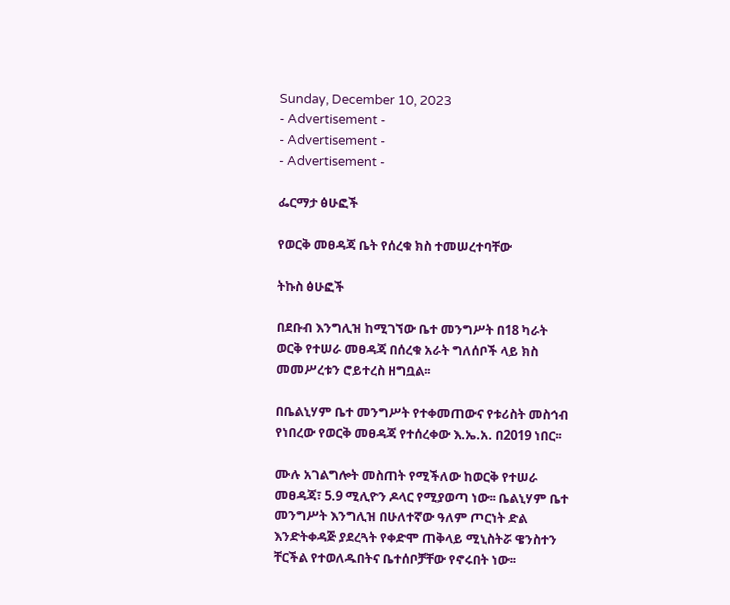Sunday, December 10, 2023
- Advertisement -
- Advertisement -
- Advertisement -

ፌርማታ ፅሁፎች

የወርቅ መፀዳጃ ቤት የሰረቁ ክስ ተመሠረተባቸው

ትኩስ ፅሁፎች

በደቡብ እንግሊዝ ከሚገኘው ቤተ መንግሥት በ18 ካራት ወርቅ የተሠራ መፀዳጃ በሰረቁ አራት ግለሰቦች ላይ ክስ መመሥረቱን ሮይተረስ ዘግቧል፡፡

በቤልኒሃም ቤተ መንግሥት የተቀመጠውና የቱሪስት መስኅብ የነበረው የወርቅ መፀዳጃ የተሰረቀው እ.ኤ.አ. በ2019 ነበር፡፡

ሙሉ አገልግሎት መስጠት የሚችለው ከወርቅ የተሠራ መፀዳጃ፣ 5.9 ሚሊዮን ዶላር የሚያወጣ ነው፡፡ ቤልኒሃም ቤተ መንግሥት እንግሊዝ በሁለተኛው ዓለም ጦርነት ድል እንድትቀዳጅ ያደረጓት የቀድሞ ጠቅላይ ሚኒስትሯ ዌንስተን ቸርችል የተወለዱበትና ቤተሰቦቻቸው የኖሩበት ነው፡፡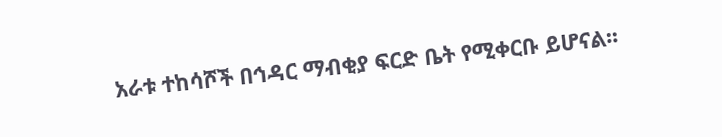አራቱ ተከሳሾች በኅዳር ማብቂያ ፍርድ ቤት የሚቀርቡ ይሆናል፡፡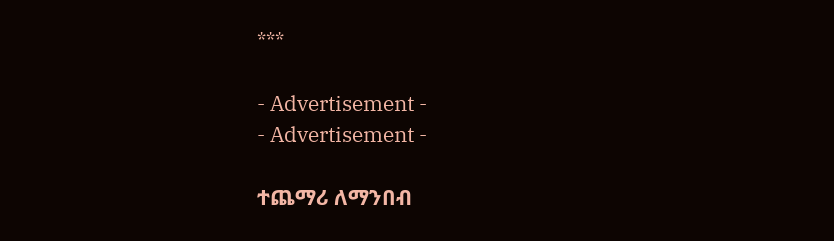***

- Advertisement -
- Advertisement -

ተጨማሪ ለማንበብ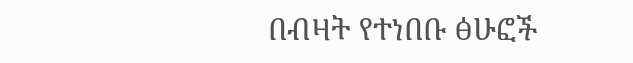በብዛት የተነበቡ ፅሁፎች